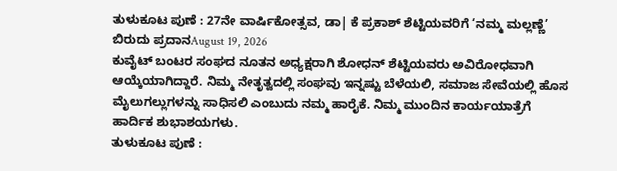ತುಳುಕೂಟ ಪುಣೆ : 27ನೇ ವಾರ್ಷಿಕೋತ್ಸವ, ಡಾ| ಕೆ ಪ್ರಕಾಶ್ ಶೆಟ್ಟಿಯವರಿಗೆ ‘ನಮ್ಮ ಮಲ್ಲಣ್ಣೆ’ ಬಿರುದು ಪ್ರದಾನAugust 19, 2026
ಕುವೈಟ್ ಬಂಟರ ಸಂಘದ ನೂತನ ಅಧ್ಯಕ್ಷರಾಗಿ ಶೋಧನ್ ಶೆಟ್ಟಿಯವರು ಅವಿರೋಧವಾಗಿ ಆಯ್ಕೆಯಾಗಿದ್ದಾರೆ. ನಿಮ್ಮ ನೇತೃತ್ವದಲ್ಲಿ ಸಂಘವು ಇನ್ನಷ್ಟು ಬೆಳೆಯಲಿ, ಸಮಾಜ ಸೇವೆಯಲ್ಲಿ ಹೊಸ ಮೈಲುಗಲ್ಲುಗಳನ್ನು ಸಾಧಿಸಲಿ ಎಂಬುದು ನಮ್ಮ ಹಾರೈಕೆ. ನಿಮ್ಮ ಮುಂದಿನ ಕಾರ್ಯಯಾತ್ರೆಗೆ ಹಾರ್ದಿಕ ಶುಭಾಶಯಗಳು.
ತುಳುಕೂಟ ಪುಣೆ :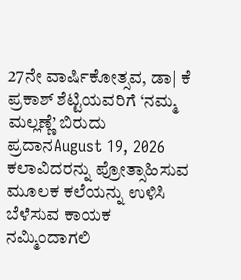27ನೇ ವಾರ್ಷಿಕೋತ್ಸವ, ಡಾ| ಕೆ ಪ್ರಕಾಶ್ ಶೆಟ್ಟಿಯವರಿಗೆ ‘ನಮ್ಮ ಮಲ್ಲಣ್ಣೆ’ ಬಿರುದು ಪ್ರದಾನAugust 19, 2026
ಕಲಾವಿದರನ್ನು ಪ್ರೋತ್ಸಾಹಿಸುವ ಮೂಲಕ ಕಲೆಯನ್ನು ಉಳಿಸಿ ಬೆಳೆಸುವ ಕಾಯಕ ನಮ್ಮಿಂದಾಗಲಿ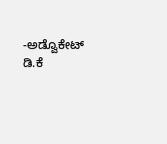-ಅಡ್ವೊಕೇಟ್ ಡಿ.ಕೆ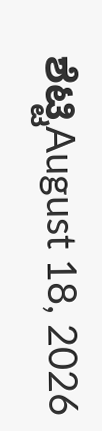ಶೆಟ್ಟಿAugust 18, 2026